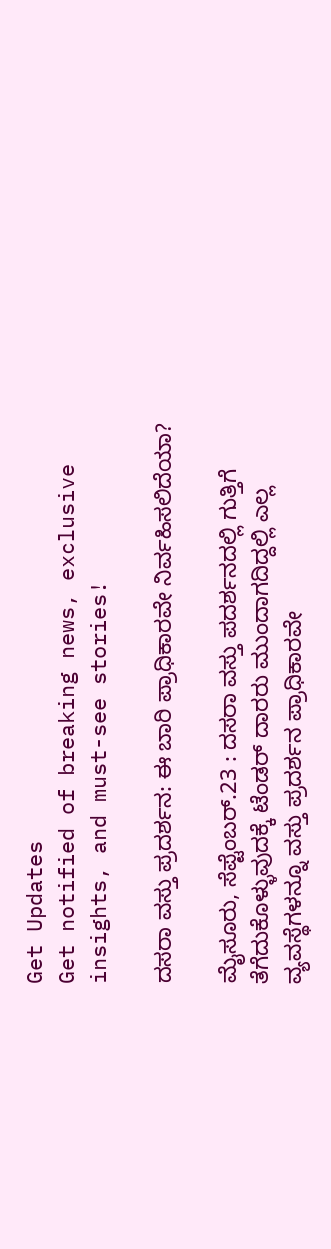Get Updates
Get notified of breaking news, exclusive insights, and must-see stories!

ದಸರಾ ವಸ್ತು ಪ್ರದರ್ಶನ: ಈ ಬಾರಿ ಪ್ರಾಧಿಕಾರವೇ ನಿರ್ವಹಿಸಲಿದೆಯಾ?

ಮೈಸೂರು, ಸೆಪ್ಟೆಂಬರ್.23 : ದಸರಾ ವಸ್ತು ಪದರ್ಶನದಲ್ಲಿ ಗುತ್ತಿಗೆ ತೆಗೆದುಕೊಳ್ಳುವುದಕ್ಕೆ ಟೆಂಡರ್ ದಾರರು ಮುಂದಾಗದಿದ್ದಲ್ಲಿ ಎಲ್ಲ ವ್ಯವಸ್ಥೆಗಳನ್ನೂ ವಸ್ತು ಪ್ರದರ್ಶನ ಪ್ರಾಧಿಕಾರವೇ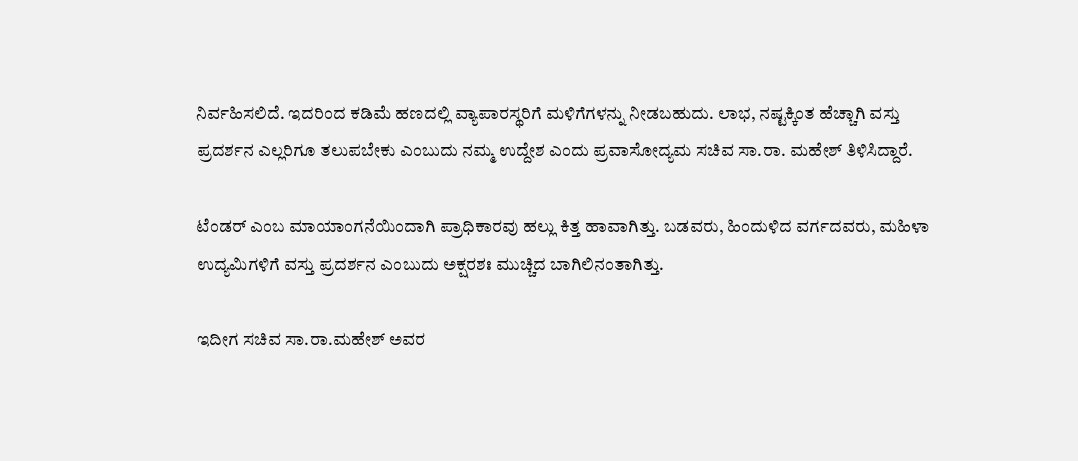ನಿರ್ವಹಿಸಲಿದೆ. ಇದರಿಂದ ಕಡಿಮೆ ಹಣದಲ್ಲಿ ವ್ಯಾಪಾರಸ್ಥರಿಗೆ ಮಳಿಗೆಗಳನ್ನು ನೀಡಬಹುದು. ಲಾಭ, ನಷ್ಟಕ್ಕಿಂತ ಹೆಚ್ಚಾಗಿ ವಸ್ತು ಪ್ರದರ್ಶನ ಎಲ್ಲರಿಗೂ ತಲುಪಬೇಕು ಎಂಬುದು ನಮ್ಮ ಉದ್ದೇಶ ಎಂದು ಪ್ರವಾಸೋದ್ಯಮ ಸಚಿವ ಸಾ.ರಾ. ಮಹೇಶ್ ತಿಳಿಸಿದ್ದಾರೆ.

ಟೆಂಡರ್ ಎಂಬ ಮಾಯಾಂಗನೆಯಿಂದಾಗಿ ಪ್ರಾಧಿಕಾರವು ಹಲ್ಲು ಕಿತ್ತ ಹಾವಾಗಿತ್ತು. ಬಡವರು, ಹಿಂದುಳಿದ ವರ್ಗದವರು, ಮಹಿಳಾ ಉದ್ಯಮಿಗಳಿಗೆ ವಸ್ತು ಪ್ರದರ್ಶನ ಎಂಬುದು ಅಕ್ಷರಶಃ ಮುಚ್ಚಿದ ಬಾಗಿಲಿನಂತಾಗಿತ್ತು.

ಇದೀಗ ಸಚಿವ ಸಾ.ರಾ.ಮಹೇಶ್ ಅವರ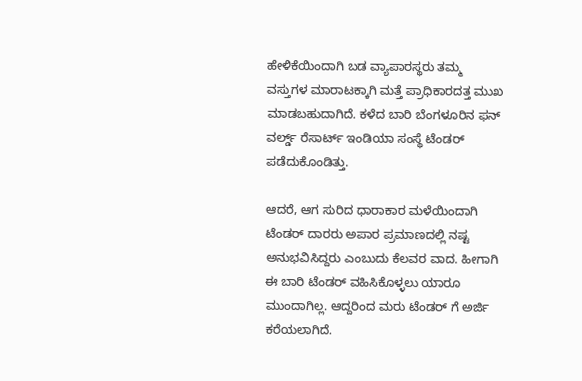ಹೇಳಿಕೆಯಿಂದಾಗಿ ಬಡ ವ್ಯಾಪಾರಸ್ಥರು ತಮ್ಮ ವಸ್ತುಗಳ ಮಾರಾಟಕ್ಕಾಗಿ ಮತ್ತೆ ಪ್ರಾಧಿಕಾರದತ್ತ ಮುಖ ಮಾಡಬಹುದಾಗಿದೆ. ಕಳೆದ ಬಾರಿ ಬೆಂಗಳೂರಿನ ಫನ್ ವರ್ಲ್ಡ್ ರೆಸಾರ್ಟ್ ಇಂಡಿಯಾ ಸಂಸ್ಥೆ ಟೆಂಡರ್ ಪಡೆದುಕೊಂಡಿತ್ತು.

ಆದರೆ, ಆಗ ಸುರಿದ ಧಾರಾಕಾರ ಮಳೆಯಿಂದಾಗಿ ಟೆಂಡರ್ ದಾರರು ಅಪಾರ ಪ್ರಮಾಣದಲ್ಲಿ ನಷ್ಟ ಅನುಭವಿಸಿದ್ದರು ಎಂಬುದು ಕೆಲವರ ವಾದ. ಹೀಗಾಗಿ ಈ ಬಾರಿ ಟೆಂಡರ್ ವಹಿಸಿಕೊಳ್ಳಲು ಯಾರೂ ಮುಂದಾಗಿಲ್ಲ. ಆದ್ದರಿಂದ ಮರು ಟೆಂಡರ್ ಗೆ ಅರ್ಜಿ ಕರೆಯಲಾಗಿದೆ.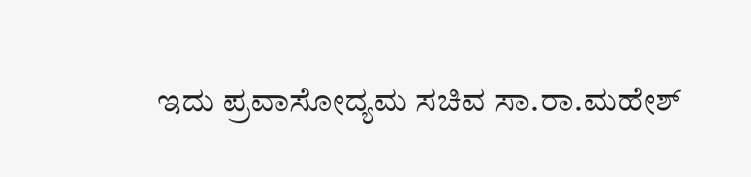ಇದು ಪ್ರವಾಸೋದ್ಯಮ ಸಚಿವ ಸಾ.ರಾ.ಮಹೇಶ್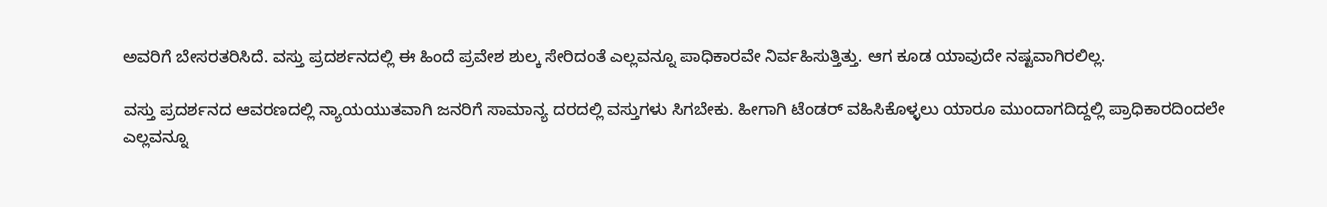ಅವರಿಗೆ ಬೇಸರತರಿಸಿದೆ. ವಸ್ತು ಪ್ರದರ್ಶನದಲ್ಲಿ ಈ ಹಿಂದೆ ಪ್ರವೇಶ ಶುಲ್ಕ ಸೇರಿದಂತೆ ಎಲ್ಲವನ್ನೂ ಪಾಧಿಕಾರವೇ ನಿರ್ವಹಿಸುತ್ತಿತ್ತು. ಆಗ ಕೂಡ ಯಾವುದೇ ನಷ್ಟವಾಗಿರಲಿಲ್ಲ.

ವಸ್ತು ಪ್ರದರ್ಶನದ ಆವರಣದಲ್ಲಿ ನ್ಯಾಯಯುತವಾಗಿ ಜನರಿಗೆ ಸಾಮಾನ್ಯ ದರದಲ್ಲಿ ವಸ್ತುಗಳು ಸಿಗಬೇಕು. ಹೀಗಾಗಿ ಟೆಂಡರ್ ವಹಿಸಿಕೊಳ್ಳಲು ಯಾರೂ ಮುಂದಾಗದಿದ್ದಲ್ಲಿ ಪ್ರಾಧಿಕಾರದಿಂದಲೇ ಎಲ್ಲವನ್ನೂ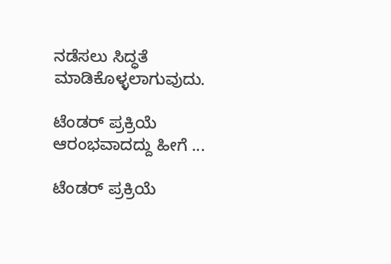ನಡೆಸಲು ಸಿದ್ಧತೆ ಮಾಡಿಕೊಳ್ಳಲಾಗುವುದು.

ಟೆಂಡರ್ ಪ್ರಕ್ರಿಯೆ ಆರಂಭವಾದದ್ದು ಹೀಗೆ ...

ಟೆಂಡರ್ ಪ್ರಕ್ರಿಯೆ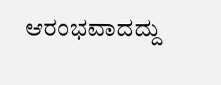ಆರಂಭವಾದದ್ದು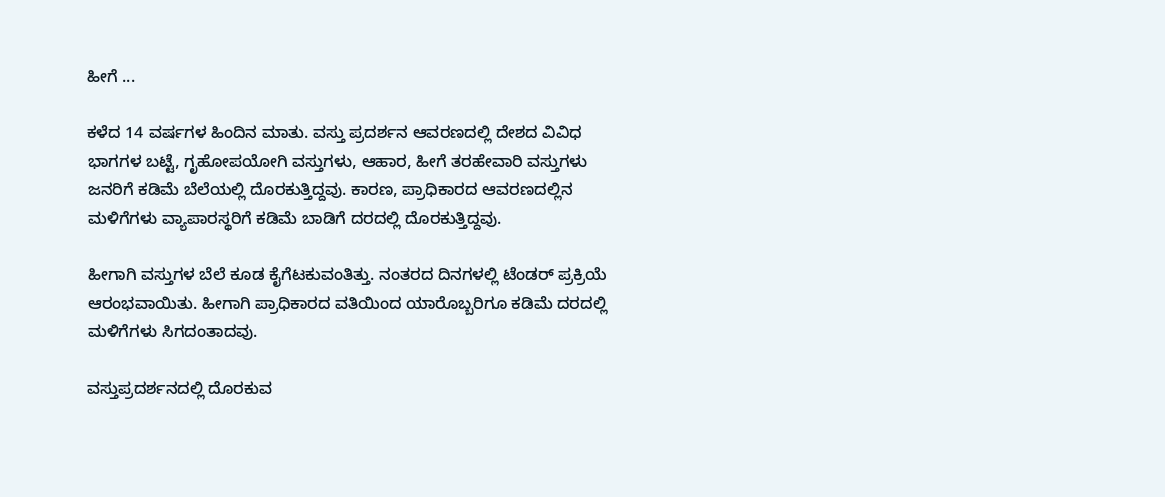ಹೀಗೆ ...

ಕಳೆದ 14 ವರ್ಷಗಳ ಹಿಂದಿನ ಮಾತು. ವಸ್ತು ಪ್ರದರ್ಶನ ಆವರಣದಲ್ಲಿ ದೇಶದ ವಿವಿಧ ಭಾಗಗಳ ಬಟ್ಟೆ, ಗೃಹೋಪಯೋಗಿ ವಸ್ತುಗಳು, ಆಹಾರ, ಹೀಗೆ ತರಹೇವಾರಿ ವಸ್ತುಗಳು ಜನರಿಗೆ ಕಡಿಮೆ ಬೆಲೆಯಲ್ಲಿ ದೊರಕುತ್ತಿದ್ದವು. ಕಾರಣ, ಪ್ರಾಧಿಕಾರದ ಆವರಣದಲ್ಲಿನ ಮಳಿಗೆಗಳು ವ್ಯಾಪಾರಸ್ಥರಿಗೆ ಕಡಿಮೆ ಬಾಡಿಗೆ ದರದಲ್ಲಿ ದೊರಕುತ್ತಿದ್ದವು.

ಹೀಗಾಗಿ ವಸ್ತುಗಳ ಬೆಲೆ ಕೂಡ ಕೈಗೆಟಕುವಂತಿತ್ತು. ನಂತರದ ದಿನಗಳಲ್ಲಿ ಟೆಂಡರ್ ಪ್ರಕ್ರಿಯೆ ಆರಂಭವಾಯಿತು. ಹೀಗಾಗಿ ಪ್ರಾಧಿಕಾರದ ವತಿಯಿಂದ ಯಾರೊಬ್ಬರಿಗೂ ಕಡಿಮೆ ದರದಲ್ಲಿ ಮಳಿಗೆಗಳು ಸಿಗದಂತಾದವು.

ವಸ್ತುಪ್ರದರ್ಶನದಲ್ಲಿ ದೊರಕುವ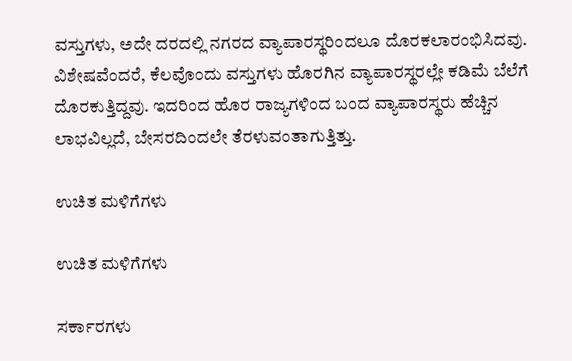ವಸ್ತುಗಳು, ಅದೇ ದರದಲ್ಲಿ ನಗರದ ವ್ಯಾಪಾರಸ್ಥರಿಂದಲೂ ದೊರಕಲಾರಂಭಿಸಿದವು. ವಿಶೇಷವೆಂದರೆ, ಕೆಲವೊಂದು ವಸ್ತುಗಳು ಹೊರಗಿನ ವ್ಯಾಪಾರಸ್ಥರಲ್ಲೇ ಕಡಿಮೆ ಬೆಲೆಗೆ ದೊರಕುತ್ತಿದ್ದವು. ಇದರಿಂದ ಹೊರ ರಾಜ್ಯಗಳಿಂದ ಬಂದ ವ್ಯಾಪಾರಸ್ಥರು ಹೆಚ್ಚಿನ ಲಾಭವಿಲ್ಲದೆ, ಬೇಸರದಿಂದಲೇ ತೆರಳುವಂತಾಗುತ್ತಿತ್ತು.

ಉಚಿತ ಮಳಿಗೆಗಳು

ಉಚಿತ ಮಳಿಗೆಗಳು

ಸರ್ಕಾರಗಳು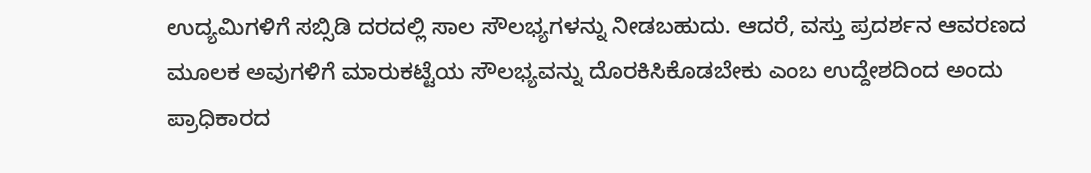ಉದ್ಯಮಿಗಳಿಗೆ ಸಬ್ಸಿಡಿ ದರದಲ್ಲಿ ಸಾಲ ಸೌಲಭ್ಯಗಳನ್ನು ನೀಡಬಹುದು. ಆದರೆ, ವಸ್ತು ಪ್ರದರ್ಶನ ಆವರಣದ ಮೂಲಕ ಅವುಗಳಿಗೆ ಮಾರುಕಟ್ಟೆಯ ಸೌಲಭ್ಯವನ್ನು ದೊರಕಿಸಿಕೊಡಬೇಕು ಎಂಬ ಉದ್ದೇಶದಿಂದ ಅಂದು ಪ್ರಾಧಿಕಾರದ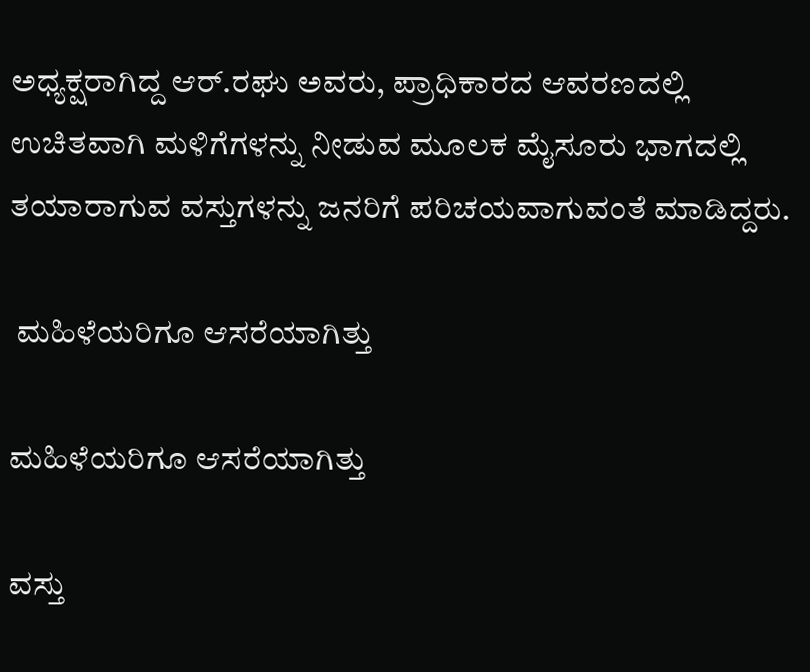ಅಧ್ಯಕ್ಷರಾಗಿದ್ದ ಆರ್.ರಘು ಅವರು, ಪ್ರಾಧಿಕಾರದ ಆವರಣದಲ್ಲಿ ಉಚಿತವಾಗಿ ಮಳಿಗೆಗಳನ್ನು ನೀಡುವ ಮೂಲಕ ಮೈಸೂರು ಭಾಗದಲ್ಲಿ ತಯಾರಾಗುವ ವಸ್ತುಗಳನ್ನು ಜನರಿಗೆ ಪರಿಚಯವಾಗುವಂತೆ ಮಾಡಿದ್ದರು.

 ಮಹಿಳೆಯರಿಗೂ ಆಸರೆಯಾಗಿತ್ತು

ಮಹಿಳೆಯರಿಗೂ ಆಸರೆಯಾಗಿತ್ತು

ವಸ್ತು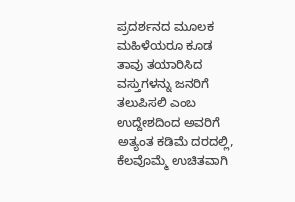ಪ್ರದರ್ಶನದ ಮೂಲಕ ಮಹಿಳೆಯರೂ ಕೂಡ ತಾವು ತಯಾರಿಸಿದ ವಸ್ತುಗಳನ್ನು ಜನರಿಗೆ ತಲುಪಿಸಲಿ ಎಂಬ ಉದ್ದೇಶದಿಂದ ಅವರಿಗೆ ಅತ್ಯಂತ ಕಡಿಮೆ ದರದಲ್ಲಿ, ಕೆಲವೊಮ್ಮೆ ಉಚಿತವಾಗಿ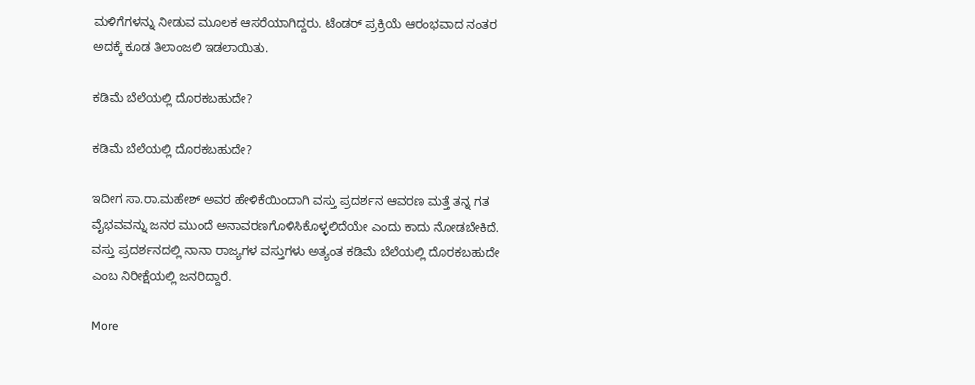ಮಳಿಗೆಗಳನ್ನು ನೀಡುವ ಮೂಲಕ ಆಸರೆಯಾಗಿದ್ದರು. ಟೆಂಡರ್ ಪ್ರಕ್ರಿಯೆ ಆರಂಭವಾದ ನಂತರ ಅದಕ್ಕೆ ಕೂಡ ತಿಲಾಂಜಲಿ ಇಡಲಾಯಿತು.

ಕಡಿಮೆ ಬೆಲೆಯಲ್ಲಿ ದೊರಕಬಹುದೇ?

ಕಡಿಮೆ ಬೆಲೆಯಲ್ಲಿ ದೊರಕಬಹುದೇ?

ಇದೀಗ ಸಾ.ರಾ.ಮಹೇಶ್ ಅವರ ಹೇಳಿಕೆಯಿಂದಾಗಿ ವಸ್ತು ಪ್ರದರ್ಶನ ಆವರಣ ಮತ್ತೆ ತನ್ನ ಗತ ವೈಭವವನ್ನು ಜನರ ಮುಂದೆ ಅನಾವರಣಗೊಳಿಸಿಕೊಳ್ಳಲಿದೆಯೇ ಎಂದು ಕಾದು ನೋಡಬೇಕಿದೆ. ವಸ್ತು ಪ್ರದರ್ಶನದಲ್ಲಿ ನಾನಾ ರಾಜ್ಯಗಳ ವಸ್ತುಗಳು ಅತ್ಯಂತ ಕಡಿಮೆ ಬೆಲೆಯಲ್ಲಿ ದೊರಕಬಹುದೇ ಎಂಬ ನಿರೀಕ್ಷೆಯಲ್ಲಿ ಜನರಿದ್ದಾರೆ.

More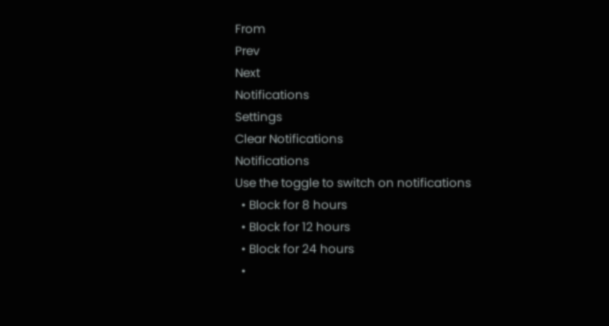From
Prev
Next
Notifications
Settings
Clear Notifications
Notifications
Use the toggle to switch on notifications
  • Block for 8 hours
  • Block for 12 hours
  • Block for 24 hours
  •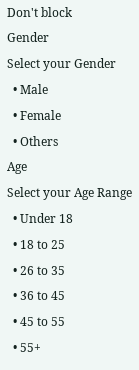Don't block
Gender
Select your Gender
  • Male
  • Female
  • Others
Age
Select your Age Range
  • Under 18
  • 18 to 25
  • 26 to 35
  • 36 to 45
  • 45 to 55
  • 55+